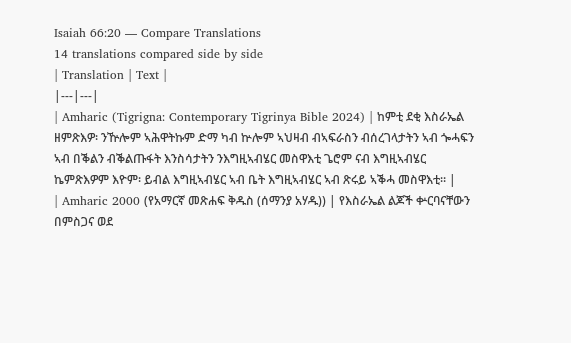Isaiah 66:20 — Compare Translations
14 translations compared side by side
| Translation | Text |
|---|---|
| Amharic (Tigrigna: Contemporary Tigrinya Bible 2024) | ከምቲ ደቂ እስራኤል ዘምጽእዎ፡ ንዅሎም ኣሕዋትኩም ድማ ካብ ኵሎም ኣህዛብ ብኣፍራስን ብሰረገላታትን ኣብ ጐሓፍን ኣብ በቕልን ብቕልጡፋት እንስሳታትን ንእግዚኣብሄር መስዋእቲ ጌሮም ናብ እግዚኣብሄር ኬምጽእዎም እዮም፡ ይብል እግዚኣብሄር ኣብ ቤት እግዚኣብሄር ኣብ ጽሩይ ኣቕሓ መስዋእቲ። |
| Amharic 2000 (የአማርኛ መጽሐፍ ቅዱስ (ሰማንያ አሃዱ)) | የእስራኤል ልጆች ቍርባናቸውን በምስጋና ወደ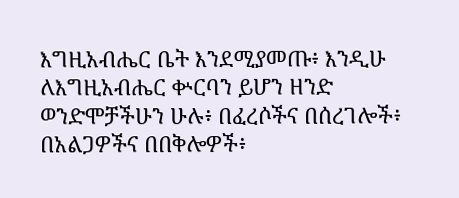እግዚአብሔር ቤት እንደሚያመጡ፥ እንዲሁ ለእግዚአብሔር ቍርባን ይሆን ዘንድ ወንድሞቻችሁን ሁሉ፥ በፈረሶችና በሰረገሎች፥ በአልጋዎችና በበቅሎዎች፥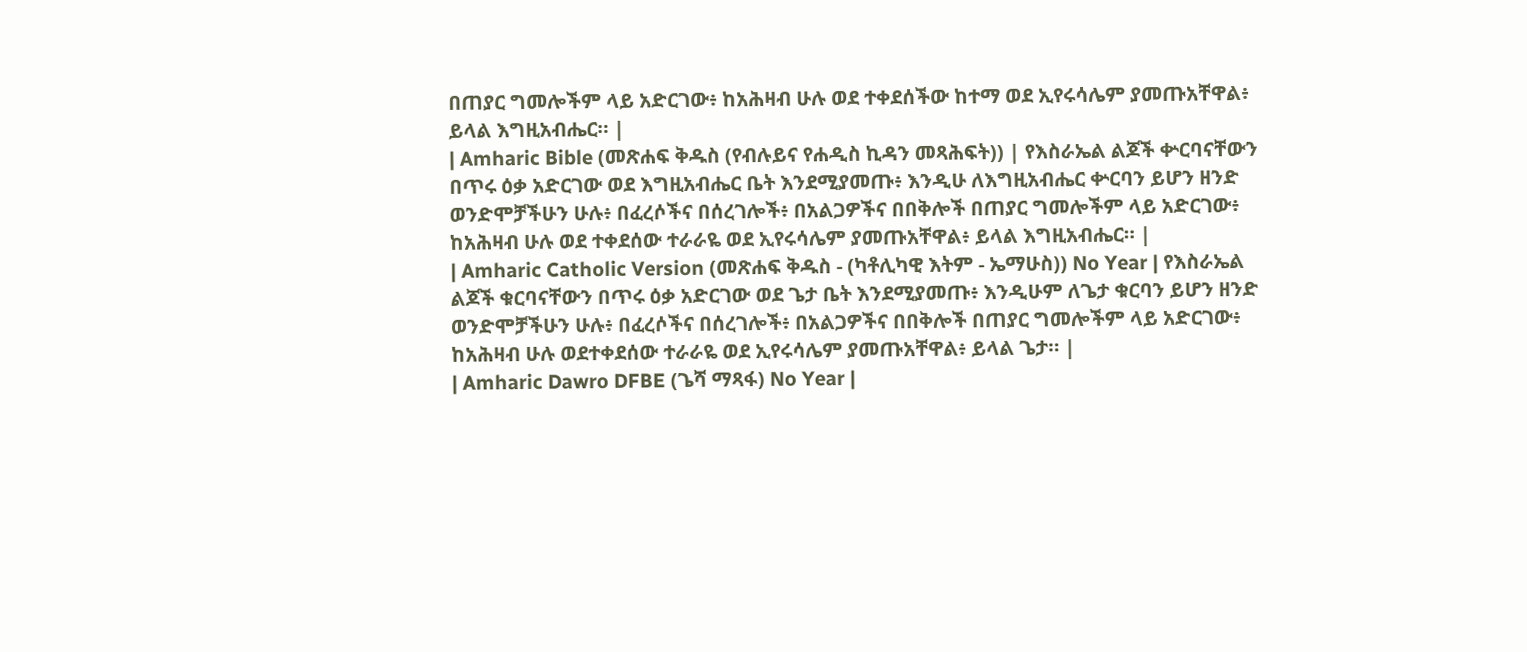በጠያር ግመሎችም ላይ አድርገው፥ ከአሕዛብ ሁሉ ወደ ተቀደሰችው ከተማ ወደ ኢየሩሳሌም ያመጡአቸዋል፥ ይላል እግዚአብሔር። |
| Amharic Bible (መጽሐፍ ቅዱስ (የብሉይና የሐዲስ ኪዳን መጻሕፍት)) | የእስራኤል ልጆች ቍርባናቸውን በጥሩ ዕቃ አድርገው ወደ እግዚአብሔር ቤት እንደሚያመጡ፥ እንዲሁ ለእግዚአብሔር ቍርባን ይሆን ዘንድ ወንድሞቻችሁን ሁሉ፥ በፈረሶችና በሰረገሎች፥ በአልጋዎችና በበቅሎች በጠያር ግመሎችም ላይ አድርገው፥ ከአሕዛብ ሁሉ ወደ ተቀደሰው ተራራዬ ወደ ኢየሩሳሌም ያመጡአቸዋል፥ ይላል እግዚአብሔር። |
| Amharic Catholic Version (መጽሐፍ ቅዱስ - (ካቶሊካዊ እትም - ኤማሁስ)) No Year | የእስራኤል ልጆች ቁርባናቸውን በጥሩ ዕቃ አድርገው ወደ ጌታ ቤት እንደሚያመጡ፥ እንዲሁም ለጌታ ቁርባን ይሆን ዘንድ ወንድሞቻችሁን ሁሉ፥ በፈረሶችና በሰረገሎች፥ በአልጋዎችና በበቅሎች በጠያር ግመሎችም ላይ አድርገው፥ ከአሕዛብ ሁሉ ወደተቀደሰው ተራራዬ ወደ ኢየሩሳሌም ያመጡአቸዋል፥ ይላል ጌታ። |
| Amharic Dawro DFBE (ጌሻ ማጻፋ) No Year |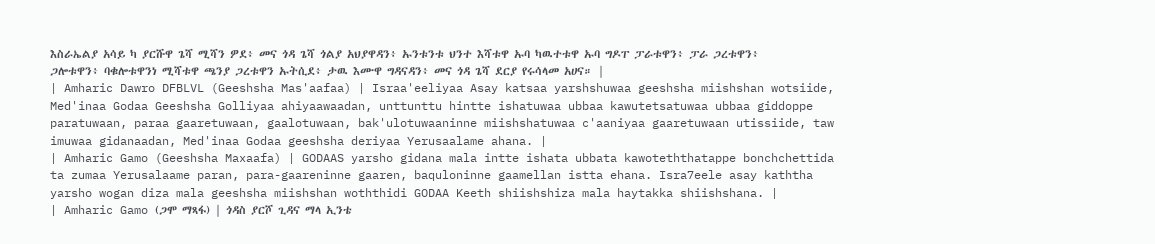እስራኤልያ አሳይ ካ ያርሹዋ ጌሻ ሚሻን ዎደ፥ መና ጎዳ ጌሻ ጎልያ አህያዋዳን፥ ኡንቱንቱ ህንተ እሻቱዋ ኡባ ካዉተቱዋ ኡባ ግዶፐ ፓራቱዋን፥ ፓራ ጋረቱዋን፥ ጋሎቱዋን፥ ባቁሎቱዋንነ ሚሻቱዋ ጫንያ ጋረቱዋን ኡትሲደ፥ ታዉ እሙዋ ግዳናዳን፥ መና ጎዳ ጌሻ ደርያ የሩሳላመ አሀና። |
| Amharic Dawro DFBLVL (Geeshsha Mas'aafaa) | Israa'eeliyaa Asay katsaa yarshshuwaa geeshsha miishshan wotsiide, Med'inaa Godaa Geeshsha Golliyaa ahiyaawaadan, unttunttu hintte ishatuwaa ubbaa kawutetsatuwaa ubbaa giddoppe paratuwaan, paraa gaaretuwaan, gaalotuwaan, bak'ulotuwaaninne miishshatuwaa c'aaniyaa gaaretuwaan utissiide, taw imuwaa gidanaadan, Med'inaa Godaa geeshsha deriyaa Yerusaalame ahana. |
| Amharic Gamo (Geeshsha Maxaafa) | GODAAS yarsho gidana mala intte ishata ubbata kawoteththatappe bonchchettida ta zumaa Yerusalaame paran, para-gaareninne gaaren, baquloninne gaamellan istta ehana. Isra7eele asay kaththa yarsho wogan diza mala geeshsha miishshan woththidi GODAA Keeth shiishshiza mala haytakka shiishshana. |
| Amharic Gamo (ጋሞ ማጻፋ) | ጎዳስ ያርሾ ጊዳና ማላ ኢንቴ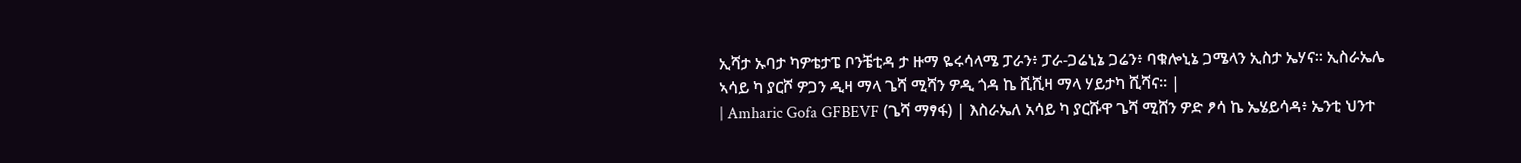ኢሻታ ኡባታ ካዎቴታፔ ቦንቼቲዳ ታ ዙማ ዬሩሳላሜ ፓራን፥ ፓራ-ጋሬኒኔ ጋሬን፥ ባቁሎኒኔ ጋሜላን ኢስታ ኤሃና። ኢስራኤሌ ኣሳይ ካ ያርሾ ዎጋን ዲዛ ማላ ጌሻ ሚሻን ዎዲ ጎዳ ኬ ሺሺዛ ማላ ሃይታካ ሺሻና። |
| Amharic Gofa GFBEVF (ጌሻ ማፃፋ) | እስራኤለ አሳይ ካ ያርሹዋ ጌሻ ሚሸን ዎድ ፆሳ ኬ ኤሄይሳዳ፥ ኤንቲ ህንተ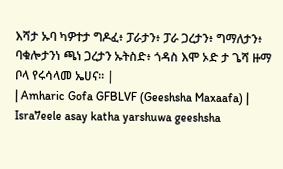እሻታ ኡባ ካዎተታ ግዶፈ፥ ፓራታን፥ ፓራ ጋረታን፥ ግማለታን፥ ባቁሎታንነ ጫነ ጋረታን ኡትስድ፥ ጎዳስ እሞ ኦድ ታ ጌሻ ዙማ ቦላ የሩሳላመ ኤሀና። |
| Amharic Gofa GFBLVF (Geeshsha Maxaafa) | Isra7eele asay katha yarshuwa geeshsha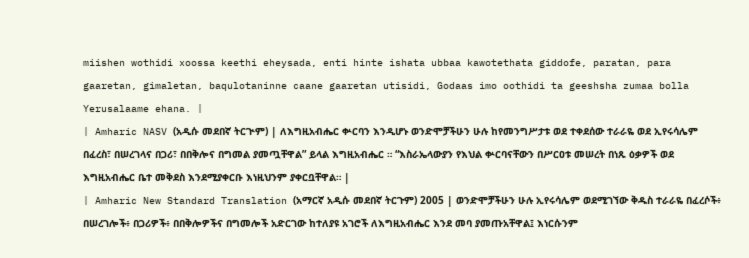miishen wothidi xoossa keethi eheysada, enti hinte ishata ubbaa kawotethata giddofe, paratan, para gaaretan, gimaletan, baqulotaninne caane gaaretan utisidi, Godaas imo oothidi ta geeshsha zumaa bolla Yerusalaame ehana. |
| Amharic NASV (አዲሱ መደበኛ ትርጒም) | ለእግዚአብሔር ቍርባን እንዲሆኑ ወንድሞቻችሁን ሁሉ ከየመንግሥታቱ ወደ ተቀደሰው ተራራዬ ወደ ኢየሩሳሌም በፈረስ፣ በሠረገላና በጋሪ፣ በበቅሎና በግመል ያመጧቸዋል” ይላል እግዚአብሔር ። “እስራኤላውያን የእህል ቍርባናቸውን በሥርዐቱ መሠረት በነጹ ዕቃዎች ወደ እግዚአብሔር ቤተ መቅደስ እንደሚያቀርቡ እነዚህንም ያቀርቧቸዋል። |
| Amharic New Standard Translation (አማርኛ አዲሱ መደበኛ ትርጉም) 2005 | ወንድሞቻችሁን ሁሉ ኢየሩሳሌም ወደሚገኘው ቅዱስ ተራራዬ በፈረሶች፥ በሠረገሎች፥ በጋሪዎች፥ በበቅሎዎችና በግመሎች አድርገው ከተለያዩ አገሮች ለእግዚአብሔር እንደ መባ ያመጡአቸዋል፤ እነርሱንም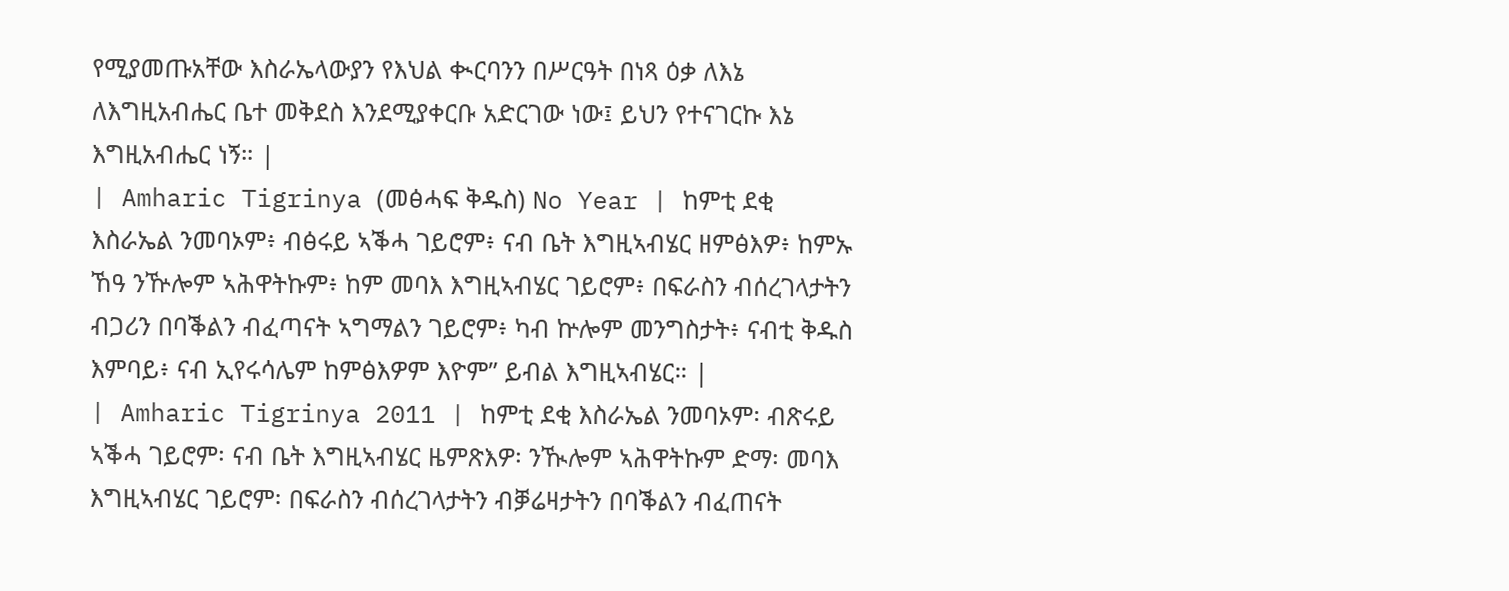የሚያመጡአቸው እስራኤላውያን የእህል ቊርባንን በሥርዓት በነጻ ዕቃ ለእኔ ለእግዚአብሔር ቤተ መቅደስ እንደሚያቀርቡ አድርገው ነው፤ ይህን የተናገርኩ እኔ እግዚአብሔር ነኝ። |
| Amharic Tigrinya (መፅሓፍ ቅዱስ) No Year | ከምቲ ደቂ እስራኤል ንመባኦም፥ ብፅሩይ ኣቕሓ ገይሮም፥ ናብ ቤት እግዚኣብሄር ዘምፅእዎ፥ ከምኡ ኸዓ ንዅሎም ኣሕዋትኩም፥ ከም መባእ እግዚኣብሄር ገይሮም፥ በፍራስን ብሰረገላታትን ብጋሪን በባቕልን ብፈጣናት ኣግማልን ገይሮም፥ ካብ ኵሎም መንግስታት፥ ናብቲ ቅዱስ እምባይ፥ ናብ ኢየሩሳሌም ከምፅእዎም እዮም” ይብል እግዚኣብሄር። |
| Amharic Tigrinya 2011 | ከምቲ ደቂ እስራኤል ንመባኦም፡ ብጽሩይ ኣቕሓ ገይሮም፡ ናብ ቤት እግዚኣብሄር ዜምጽእዎ፡ ንዂሎም ኣሕዋትኩም ድማ፡ መባእ እግዚኣብሄር ገይሮም፡ በፍራስን ብሰረገላታትን ብቓሬዛታትን በባቕልን ብፈጠናት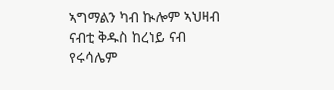ኣግማልን ካብ ኲሎም ኣህዛብ ናብቲ ቅዱስ ከረነይ ናብ የሩሳሌም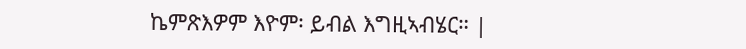ኬምጽእዎም እዮም፡ ይብል እግዚኣብሄር። |